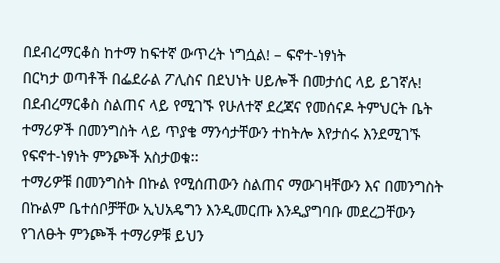በደብረማርቆስ ከተማ ከፍተኛ ውጥረት ነግሷል! – ፍኖተ-ነፃነት
በርካታ ወጣቶች በፌደራል ፖሊስና በደህነት ሀይሎች በመታሰር ላይ ይገኛሉ!
በደብረማርቆስ ስልጠና ላይ የሚገኙ የሁለተኛ ደረጃና የመሰናዶ ትምህርት ቤት ተማሪዎች በመንግስት ላይ ጥያቄ ማንሳታቸውን ተከትሎ እየታሰሩ እንደሚገኙ የፍኖተ-ነፃነት ምንጮች አስታወቁ፡፡
ተማሪዎቹ በመንግስት በኩል የሚሰጠውን ስልጠና ማውገዛቸውን እና በመንግስት በኩልም ቤተሰቦቻቸው ኢህአዴግን እንዲመርጡ እንዲያግባቡ መደረጋቸውን የገለፁት ምንጮች ተማሪዎቹ ይህን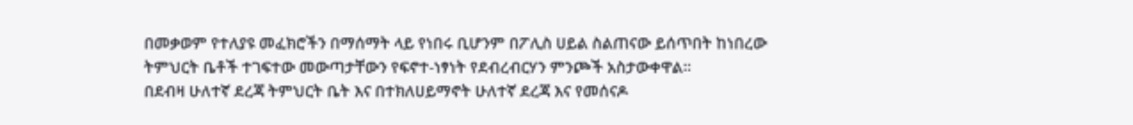በመቃወም የተለያዩ መፈክሮችን በማሰማት ላይ የነበሩ ቢሆንም በፖሊስ ሀይል ስልጠናው ይሰጥበት ከነበረው ትምህርት ቤቶች ተገፍተው መውጣታቸውን የፍኖተ-ነፃነት የደብረብርሃን ምንጮች አስታውቀዋል፡፡
በደብዛ ሁለተኛ ደረጃ ትምህርት ቤት እና በተክለሀይማኖት ሁለተኛ ደረጃ እና የመሰናዶ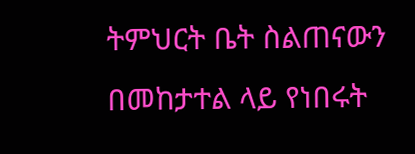ትምህርት ቤት ስልጠናውን በመከታተል ላይ የነበሩት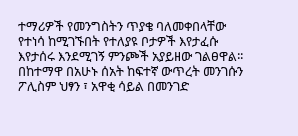ተማሪዎች የመንግስትን ጥያቄ ባለመቀበላቸው የተነሳ ከሚገኙበት የተለያዩ ቦታዎች እየታፈሱ እየታሰሩ እንደሚገኝ ምንጮች አያይዘው ገልፀዋል፡፡
በከተማዋ በአሁኑ ሰአት ከፍተኛ ውጥረት መንገሱን ፖሊስም ህፃን ፣ አዋቂ ሳይል በመንገድ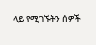ላይ የሚገኙትን ሰዎች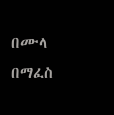በሙላ በማፈስ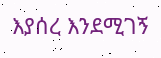እያሰረ እንደሚገኝ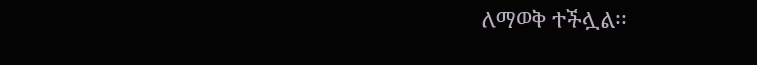ለማወቅ ተችሏል፡፡